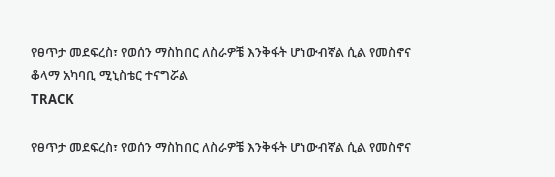የፀጥታ መደፍረስ፣ የወሰን ማስከበር ለስራዎቼ እንቅፋት ሆነውብኛል ሲል የመስኖና ቆላማ አካባቢ ሚኒስቴር ተናግሯል
TRACK

የፀጥታ መደፍረስ፣ የወሰን ማስከበር ለስራዎቼ እንቅፋት ሆነውብኛል ሲል የመስኖና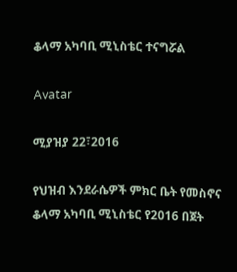ቆላማ አካባቢ ሚኒስቴር ተናግሯል

Avatar

ሚያዝያ 22፣2016

የህዝብ እንደራሴዎች ምክር ቤት የመስኖና ቆላማ አካባቢ ሚኒስቴር የ2016 በጀት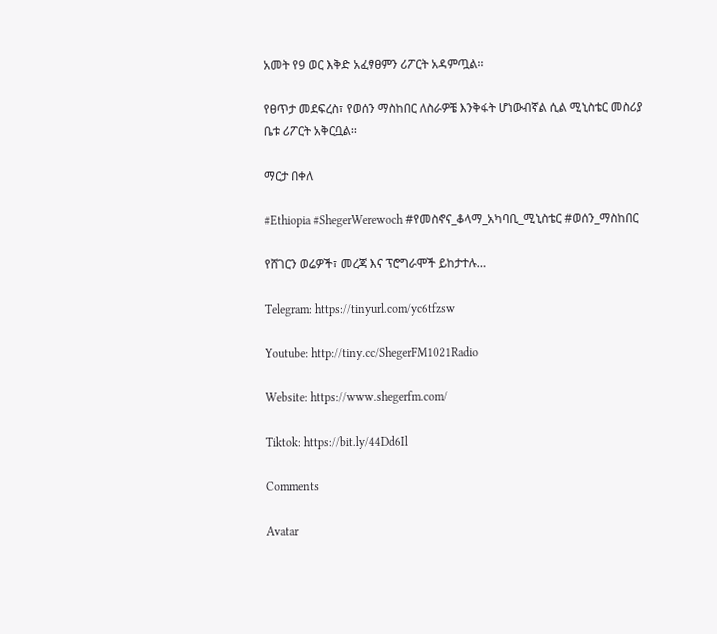አመት የ9 ወር እቅድ አፈፃፀምን ሪፖርት አዳምጧል፡፡

የፀጥታ መደፍረስ፣ የወሰን ማስከበር ለስራዎቼ እንቅፋት ሆነውብኛል ሲል ሚኒስቴር መስሪያ ቤቱ ሪፖርት አቅርቧል፡፡

ማርታ በቀለ

#Ethiopia #ShegerWerewoch #የመስኖና_ቆላማ_አካባቢ_ሚኒስቴር #ወሰን_ማስከበር

የሸገርን ወሬዎች፣ መረጃ እና ፕሮግራሞች ይከታተሉ…

Telegram: https://tinyurl.com/yc6tfzsw

Youtube: http://tiny.cc/ShegerFM1021Radio

Website: https://www.shegerfm.com/

Tiktok: https://bit.ly/44Dd6Il

Comments

Avatar